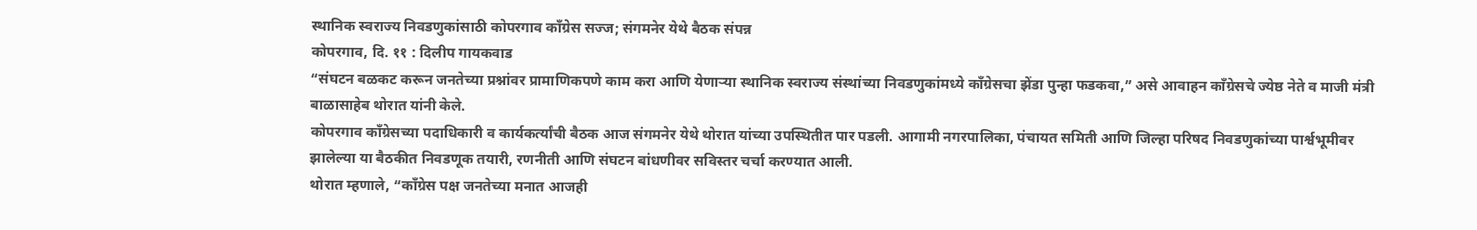स्थानिक स्वराज्य निवडणुकांसाठी कोपरगाव काँग्रेस सज्ज; संगमनेर येथे बैठक संपन्न
कोपरगाव, दि. ११ : दिलीप गायकवाड
“संघटन बळकट करून जनतेच्या प्रश्नांवर प्रामाणिकपणे काम करा आणि येणाऱ्या स्थानिक स्वराज्य संस्थांच्या निवडणुकांमध्ये काँग्रेसचा झेंडा पुन्हा फडकवा,” असे आवाहन काँग्रेसचे ज्येष्ठ नेते व माजी मंत्री बाळासाहेब थोरात यांनी केले.
कोपरगाव काँग्रेसच्या पदाधिकारी व कार्यकर्त्यांची बैठक आज संगमनेर येथे थोरात यांच्या उपस्थितीत पार पडली. आगामी नगरपालिका, पंचायत समिती आणि जिल्हा परिषद निवडणुकांच्या पार्श्वभूमीवर झालेल्या या बैठकीत निवडणूक तयारी, रणनीती आणि संघटन बांधणीवर सविस्तर चर्चा करण्यात आली.
थोरात म्हणाले, “काँग्रेस पक्ष जनतेच्या मनात आजही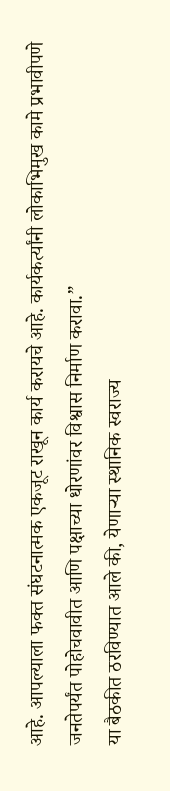आहे. आपल्याला फक्त संघटनात्मक एकजूट राखून कार्य करायचे आहे. कार्यकर्त्यांनी लोकाभिमुख कामे प्रभावीपणे जनतेपर्यंत पोहोचवावीत आणि पक्षाच्या धोरणांवर विश्वास निर्माण करावा.”
या बैठकीत ठरविण्यात आले की, येणाऱ्या स्थानिक स्वराज्य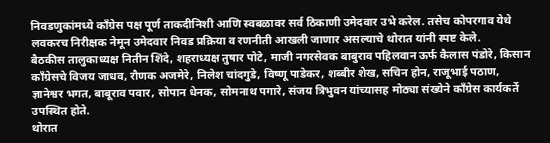निवडणुकांमध्ये काँग्रेस पक्ष पूर्ण ताकदीनिशी आणि स्वबळावर सर्व ठिकाणी उमेदवार उभे करेल. तसेच कोपरगाव येथे लवकरच निरीक्षक नेमून उमेदवार निवड प्रक्रिया व रणनीती आखली जाणार असल्याचे थोरात यांनी स्पष्ट केले.
बैठकीस तालुकाध्यक्ष नितीन शिंदे, शहराध्यक्ष तुषार पोटे, माजी नगरसेवक बाबुराव पहिलवान ऊर्फ कैलास पंडोरे, किसान काँग्रेसचे विजय जाधव, रौणक अजमेरे, निलेश चांदगुडे, विष्णू पाडेकर, शब्बीर शेख, सचिन होन, राजूभाई पठाण, ज्ञानेश्वर भगत, बाबूराव पवार, सोपान धेनक, सोमनाथ पगारे, संजय त्रिभुवन यांच्यासह मोठ्या संख्येने काँग्रेस कार्यकर्ते उपस्थित होते.
थोरात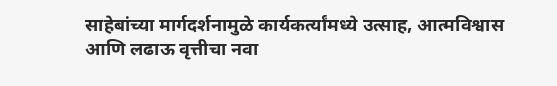साहेबांच्या मार्गदर्शनामुळे कार्यकर्त्यांमध्ये उत्साह, आत्मविश्वास आणि लढाऊ वृत्तीचा नवा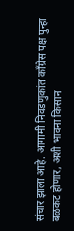संचार झाला आहे. आगामी निवडणुकांत काँग्रेस पक्ष पुन्हा बळकट होणार, अशी भावना किसान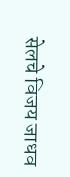सेलचे विजय जाधव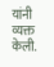यांनी व्यक्त केली.